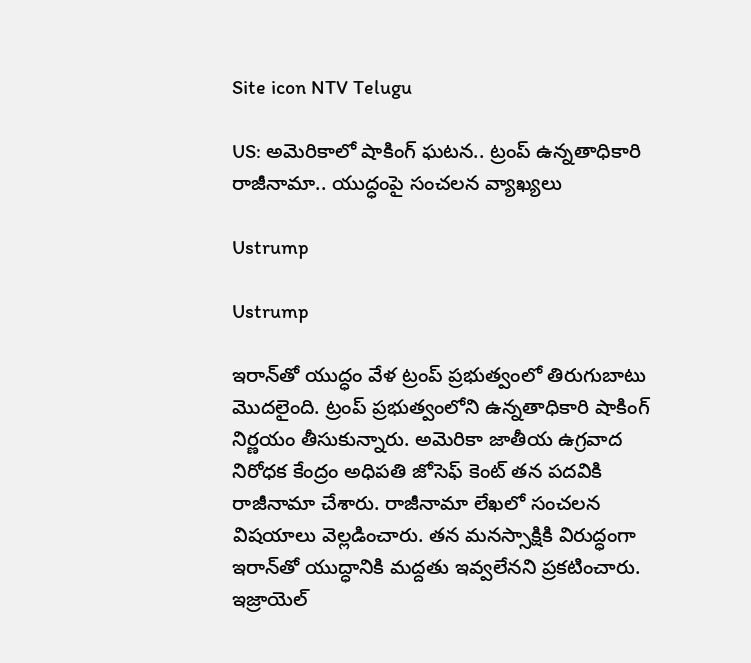Site icon NTV Telugu

US: అమెరికాలో షాకింగ్ ఘటన.. ట్రంప్ ఉన్నతాధికారి రాజీనామా.. యుద్ధంపై సంచలన వ్యాఖ్యలు

Ustrump

Ustrump

ఇరాన్‌తో యుద్ధం వేళ ట్రంప్ ప్రభుత్వంలో తిరుగుబాటు మొదలైంది. ట్రంప్ ప్రభుత్వంలోని ఉన్నతాధికారి షాకింగ్ నిర్ణయం తీసుకున్నారు. అమెరికా జాతీయ ఉగ్రవాద నిరోధక కేంద్రం అధిపతి జోసెఫ్ కెంట్ తన పదవికి రాజీనామా చేశారు. రాజీనామా లేఖలో సంచలన విషయాలు వెల్లడించారు. తన మనస్సాక్షికి విరుద్ధంగా ఇరాన్‌తో యుద్ధానికి మద్దతు ఇవ్వలేనని ప్రకటించారు. ఇజ్రాయెల్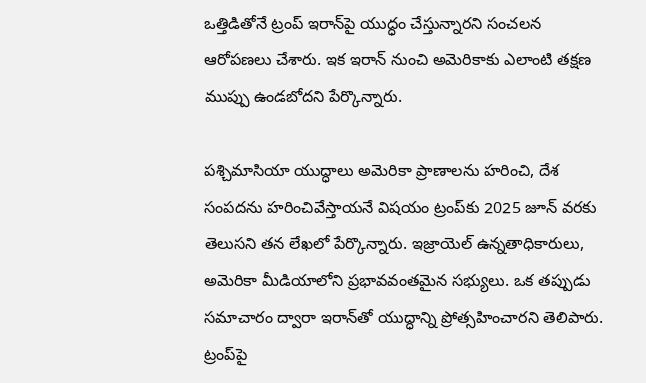ఒత్తిడితోనే ట్రంప్ ఇరాన్‌పై యుద్ధం చేస్తున్నారని సంచలన ఆరోపణలు చేశారు. ఇక ఇరాన్ నుంచి అమెరికాకు ఎలాంటి తక్షణ ముప్పు ఉండబోదని పేర్కొన్నారు.

పశ్చిమాసియా యుద్ధాలు అమెరికా ప్రాణాలను హరించి, దేశ సంపదను హరించివేస్తాయనే విషయం ట్రంప్‌కు 2025 జూన్ వరకు తెలుసని తన లేఖలో పేర్కొన్నారు. ఇజ్రాయెల్ ఉన్నతాధికారులు, అమెరికా మీడియాలోని ప్రభావవంతమైన సభ్యులు. ఒక తప్పుడు సమాచారం ద్వారా ఇరాన్‌తో యుద్ధాన్ని ప్రోత్సహించారని తెలిపారు. ట్రంప్‌పై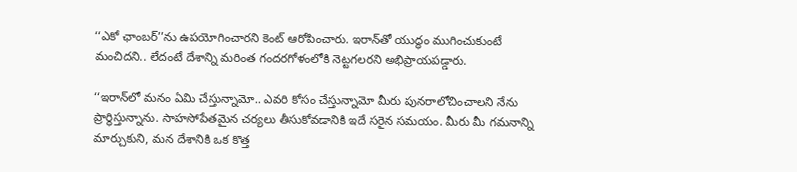‘‘ఎకో ఛాంబర్’’ను ఉపయోగించారని కెంట్ ఆరోపించారు. ఇరాన్‌తో యుద్ధం ముగించుకుంటే మంచిదని.. లేదంటే దేశాన్ని మరింత గందరగోళంలోకి నెట్టగలరని అభిప్రాయపడ్డారు.

‘‘ఇరాన్‌లో మనం ఏమి చేస్తున్నామో.. ఎవరి కోసం చేస్తున్నామో మీరు పునరాలోచించాలని నేను ప్రార్థిస్తున్నాను. సాహసోపేతమైన చర్యలు తీసుకోవడానికి ఇదే సరైన సమయం. మీరు మీ గమనాన్ని మార్చుకుని, మన దేశానికి ఒక కొత్త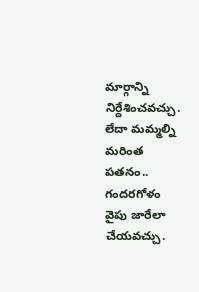మార్గాన్ని నిర్దేశించవచ్చు. లేదా మమ్మల్ని మరింత పతనం.. గందరగోళం వైపు జారేలా చేయవచ్చు.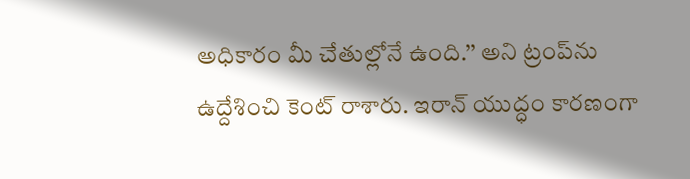అధికారం మీ చేతుల్లోనే ఉంది.’’ అని ట్రంప్‌ను ఉద్దేశించి కెంట్ రాశారు. ఇరాన్ యుద్ధం కారణంగా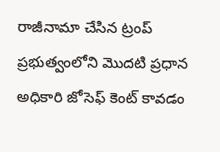రాజీనామా చేసిన ట్రంప్ ప్రభుత్వంలోని మొదటి ప్రధాన అధికారి జోసెఫ్ కెంట్ కావడం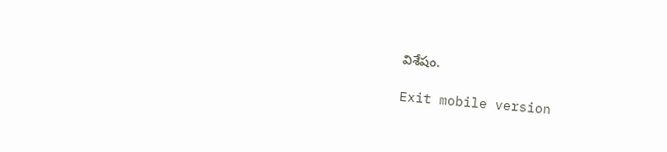విశేషం.

Exit mobile version